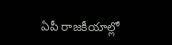ఏపీ రాజకీయాల్లో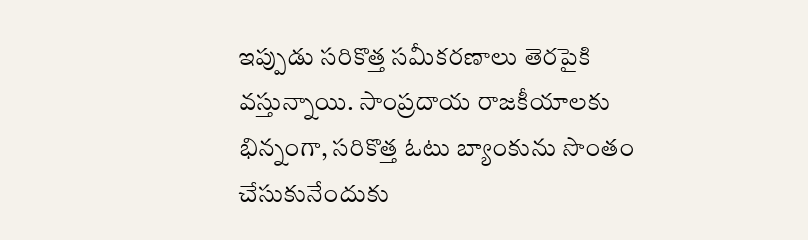ఇప్పుడు సరికొత్త సమీకరణాలు తెరపైకి వస్తున్నాయి. సాంప్రదాయ రాజకీయాలకు భిన్నంగా, సరికొత్త ఓటు బ్యాంకును సొంతం చేసుకునేందుకు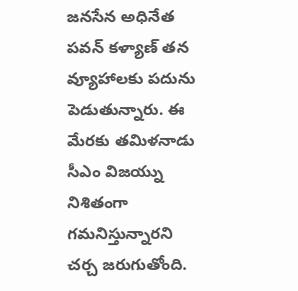జనసేన అధినేత పవన్ కళ్యాణ్ తన వ్యూహాలకు పదును పెడుతున్నారు. ఈ మేరకు తమిళనాడు సీఎం విజయ్ను నిశితంగా గమనిస్తున్నారని చర్చ జరుగుతోంది.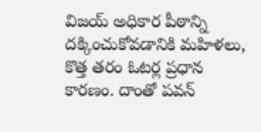విజయ్ అధికార పీఠాన్ని దక్కించుకోవడానికి మహిళలు, కొత్త తరం ఓటర్ల ప్రధాన కారణం. దాంతో పవన్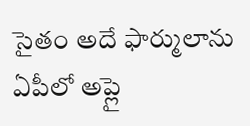సైతం అదే ఫార్ములాను ఏపీలో అప్లై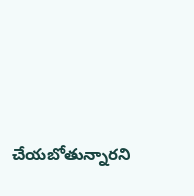చేయబోతున్నారని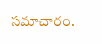సమాచారం.